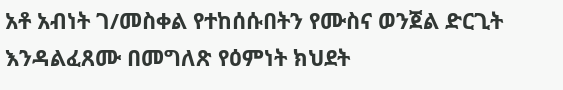አቶ አብነት ገ/መስቀል የተከሰሱበትን የሙስና ወንጀል ድርጊት እንዳልፈጸሙ በመግለጽ የዕምነት ክህደት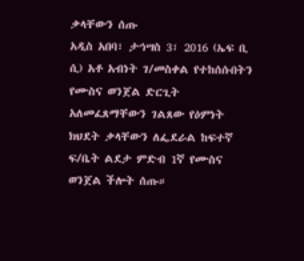ቃላቸውን ሰጡ
አዲስ አበባ፣ ታኅሣስ 3፣ 2016 (ኤፍ ቢ ሲ) አቶ አብነት ገ/መስቀል የተከሰሱበትን የሙስና ወንጀል ድርጊት አለመፈጸማቸውን ገልጸው የዕምነት ክህደት ቃላቸውን ለፌደራል ከፍተኛ ፍ/ቤት ልደታ ምድብ 1ኛ የሙስና ወንጀል ችሎት ሰጡ።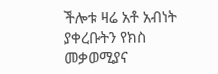ችሎቱ ዛሬ አቶ አብነት ያቀረቡትን የክስ መቃወሚያና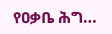የዐቃቤ ሕግ…